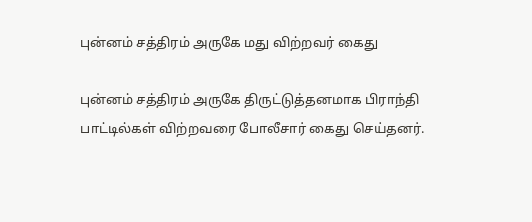புன்னம் சத்திரம் அருகே மது விற்றவர் கைது

புன்னம் சத்திரம் அருகே திருட்டுத்தனமாக பிராந்தி பாட்டில்கள் விற்றவரை போலீசார் கைது செய்தனர்.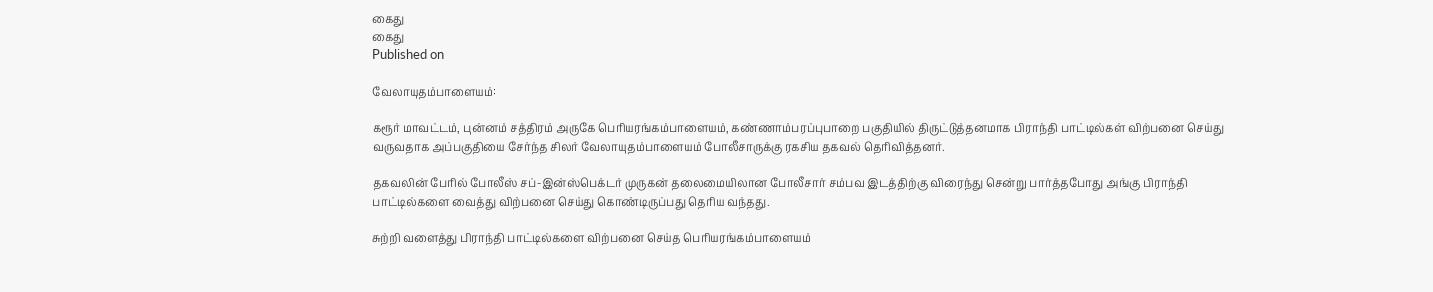கைது
கைது
Published on

வேலாயுதம்பாளையம்:

கரூர் மாவட்டம், புன்னம் சத்திரம் அருகே பெரியரங்கம்பாளையம், கண்ணாம்பரப்புபாறை பகுதியில் திருட்டுத்தனமாக பிராந்தி பாட்டில்கள் விற்பனை செய்து வருவதாக அப்பகுதியை சேர்ந்த சிலர் வேலாயுதம்பாளையம் போலீசாருக்கு ரகசிய தகவல் தெரிவித்தனர்.

தகவலின் பேரில் போலீஸ் சப்-இன்ஸ்பெக்டர் முருகன் தலைமையிலான போலீசார் சம்பவ இடத்திற்கு விரைந்து சென்று பார்த்தபோது அங்கு பிராந்தி பாட்டில்களை வைத்து விற்பனை செய்து கொண்டிருப்பது தெரிய வந்தது.

சுற்றி வளைத்து பிராந்தி பாட்டில்களை விற்பனை செய்த பெரியரங்கம்பாளையம்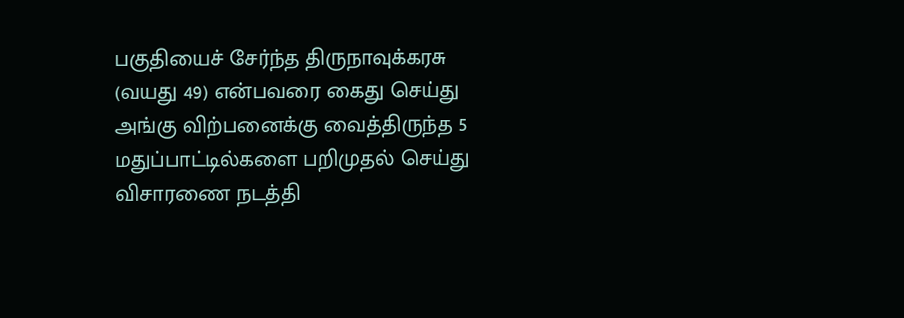பகுதியைச் சேர்ந்த திருநாவுக்கரசு (வயது 49) என்பவரை கைது செய்து அங்கு விற்பனைக்கு வைத்திருந்த 5 மதுப்பாட்டில்களை பறிமுதல் செய்து விசாரணை நடத்தி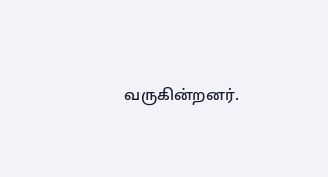வருகின்றனர்.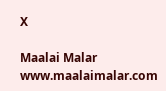X

Maalai Malar
www.maalaimalar.com